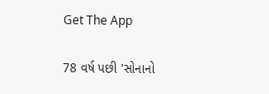Get The App

78 વર્ષ પછી 'સોનાનો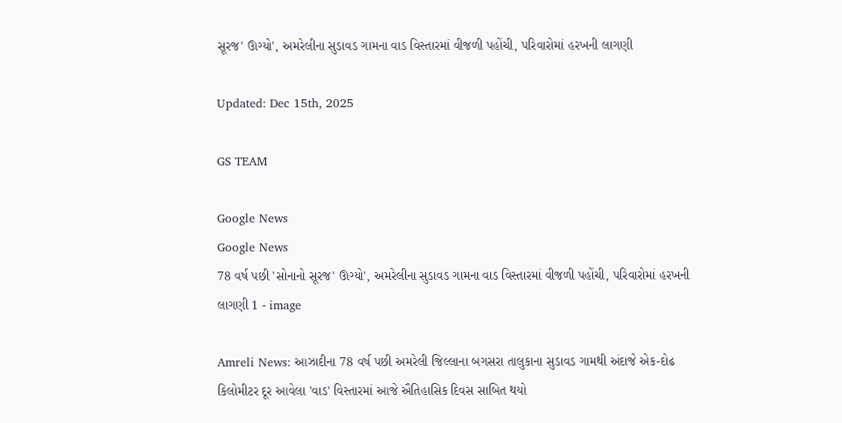સૂરજ' ઊગ્યો', અમરેલીના સુડાવડ ગામના વાડ વિસ્તારમાં વીજળી પહોંચી, પરિવારોમાં હરખની લાગણી

Updated: Dec 15th, 2025

GS TEAM

Google News
Google News
78 વર્ષ પછી 'સોનાનો સૂરજ' ઊગ્યો', અમરેલીના સુડાવડ ગામના વાડ વિસ્તારમાં વીજળી પહોંચી, પરિવારોમાં હરખની લાગણી 1 - image

Amreli News: આઝાદીના 78 વર્ષ પછી અમરેલી જિલ્લાના બગસરા તાલુકાના સુડાવડ ગામથી અંદાજે એક-દોઢ કિલોમીટર દૂર આવેલા 'વાડ' વિસ્તારમાં આજે ઐતિહાસિક દિવસ સાબિત થયો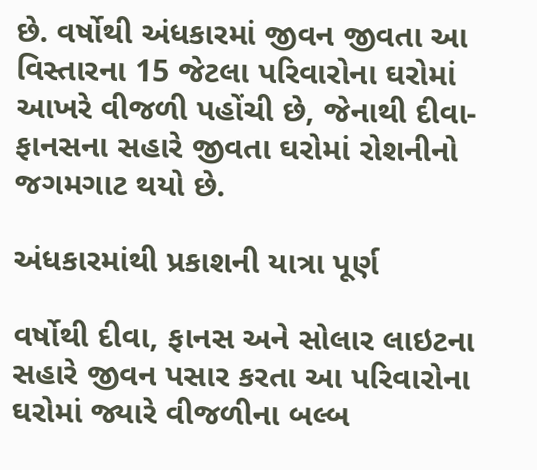છે. વર્ષોથી અંધકારમાં જીવન જીવતા આ વિસ્તારના 15 જેટલા પરિવારોના ઘરોમાં આખરે વીજળી પહોંચી છે, જેનાથી દીવા-ફાનસના સહારે જીવતા ઘરોમાં રોશનીનો જગમગાટ થયો છે.

અંધકારમાંથી પ્રકાશની યાત્રા પૂર્ણ

વર્ષોથી દીવા, ફાનસ અને સોલાર લાઇટના સહારે જીવન પસાર કરતા આ પરિવારોના ઘરોમાં જ્યારે વીજળીના બલ્બ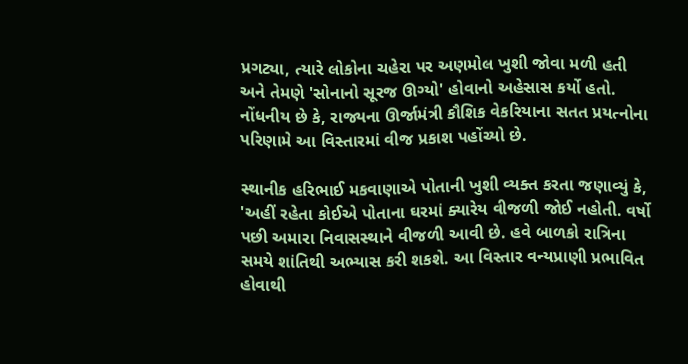પ્રગટ્યા, ત્યારે લોકોના ચહેરા પર અણમોલ ખુશી જોવા મળી હતી અને તેમણે 'સોનાનો સૂરજ ઊગ્યો' હોવાનો અહેસાસ કર્યો હતો. નોંધનીય છે કે, રાજ્યના ઊર્જામંત્રી કૌશિક વેકરિયાના સતત પ્રયત્નોના પરિણામે આ વિસ્તારમાં વીજ પ્રકાશ પહોંચ્યો છે.

સ્થાનીક હરિભાઈ મકવાણાએ પોતાની ખુશી વ્યક્ત કરતા જણાવ્યું કે, 'અહીં રહેતા કોઈએ પોતાના ઘરમાં ક્યારેય વીજળી જોઈ નહોતી. વર્ષો પછી અમારા નિવાસસ્થાને વીજળી આવી છે. હવે બાળકો રાત્રિના સમયે શાંતિથી અભ્યાસ કરી શકશે. આ વિસ્તાર વન્યપ્રાણી પ્રભાવિત હોવાથી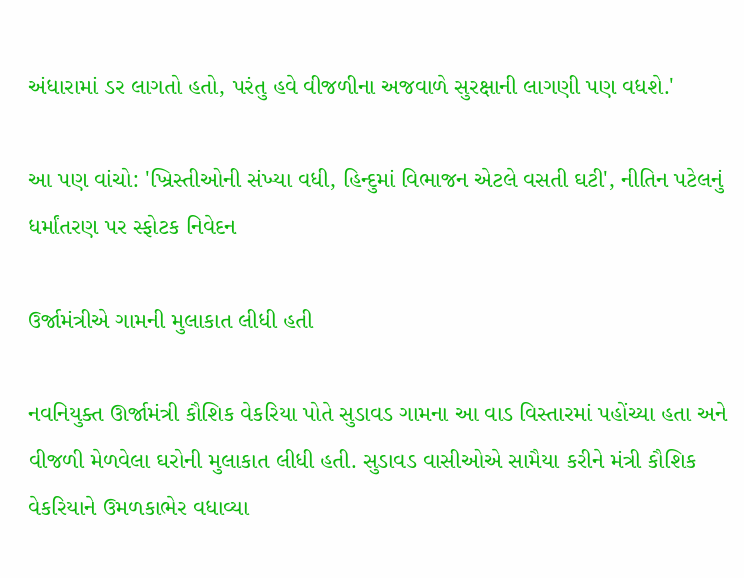અંધારામાં ડર લાગતો હતો, પરંતુ હવે વીજળીના અજવાળે સુરક્ષાની લાગણી પણ વધશે.'

આ પણ વાંચો: 'ખ્રિસ્તીઓની સંખ્યા વધી, હિન્દુમાં વિભાજન એટલે વસતી ઘટી', નીતિન પટેલનું ધર્માંતરણ પર સ્ફોટક નિવેદન

ઉર્જામંત્રીએ ગામની મુલાકાત લીધી હતી

નવનિયુક્ત ઊર્જામંત્રી કૌશિક વેકરિયા પોતે સુડાવડ ગામના આ વાડ વિસ્તારમાં પહોંચ્યા હતા અને વીજળી મેળવેલા ઘરોની મુલાકાત લીધી હતી. સુડાવડ વાસીઓએ સામૈયા કરીને મંત્રી કૌશિક વેકરિયાને ઉમળકાભેર વધાવ્યા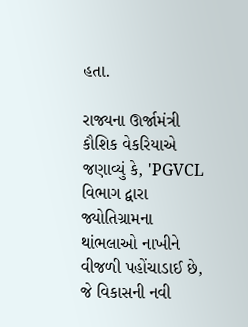હતા.

રાજ્યના ઊર્જામંત્રી કૌશિક વેકરિયાએ જણાવ્યું કે, 'PGVCL વિભાગ દ્વારા જ્યોતિગ્રામના થાંભલાઓ નાખીને વીજળી પહોંચાડાઈ છે, જે વિકાસની નવી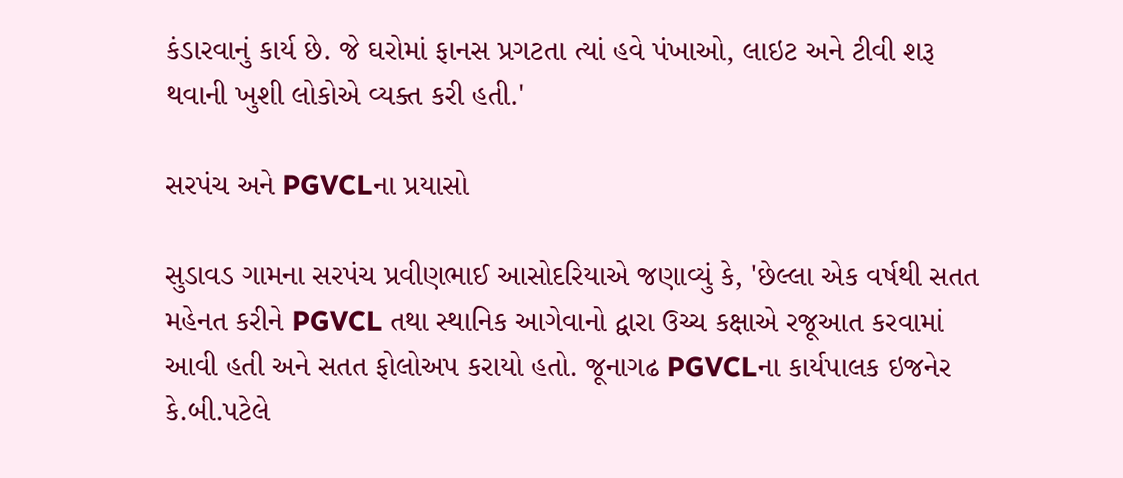કંડારવાનું કાર્ય છે. જે ઘરોમાં ફાનસ પ્રગટતા ત્યાં હવે પંખાઓ, લાઇટ અને ટીવી શરૂ થવાની ખુશી લોકોએ વ્યક્ત કરી હતી.'

સરપંચ અને PGVCLના પ્રયાસો

સુડાવડ ગામના સરપંચ પ્રવીણભાઈ આસોદરિયાએ જણાવ્યું કે, 'છેલ્લા એક વર્ષથી સતત મહેનત કરીને PGVCL તથા સ્થાનિક આગેવાનો દ્વારા ઉચ્ચ કક્ષાએ રજૂઆત કરવામાં આવી હતી અને સતત ફોલોઅપ કરાયો હતો. જૂનાગઢ PGVCLના કાર્યપાલક ઇજનેર કે.બી.પટેલે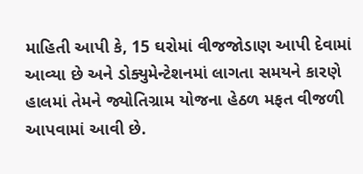માહિતી આપી કે, 15 ઘરોમાં વીજજોડાણ આપી દેવામાં આવ્યા છે અને ડોક્યુમેન્ટેશનમાં લાગતા સમયને કારણે હાલમાં તેમને જ્યોતિગ્રામ યોજના હેઠળ મફત વીજળી આપવામાં આવી છે.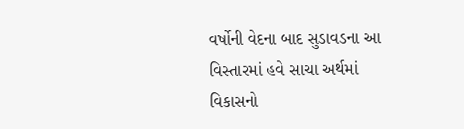વર્ષોની વેદના બાદ સુડાવડના આ વિસ્તારમાં હવે સાચા અર્થમાં વિકાસનો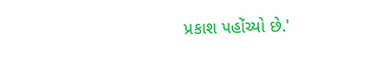પ્રકાશ પહોંચ્યો છે.'